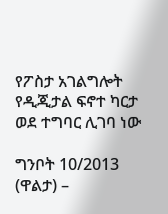የፖስታ አገልግሎት የዲጂታል ፍኖተ ካርታ ወደ ተግባር ሊገባ ነው

ግንቦት 10/2013 (ዋልታ) –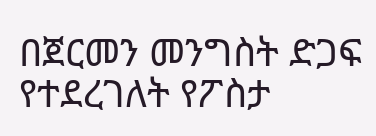በጀርመን መንግስት ድጋፍ የተደረገለት የፖስታ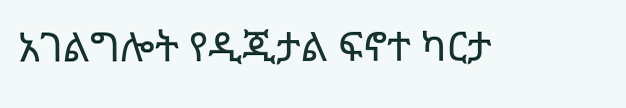አገልግሎት የዲጂታል ፍኖተ ካርታ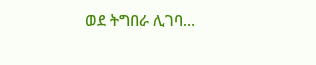ወደ ትግበራ ሊገባ…